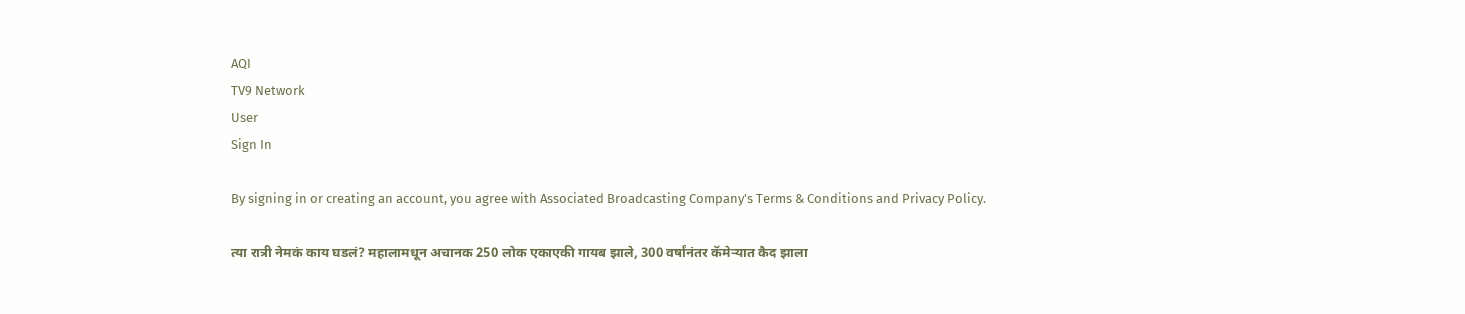AQI
TV9 Network
User
Sign In

By signing in or creating an account, you agree with Associated Broadcasting Company's Terms & Conditions and Privacy Policy.

त्या रात्री नेमकं काय घडलं? महालामधून अचानक 250 लोक एकाएकी गायब झाले, 300 वर्षांनंतर कॅमेऱ्यात कैद झाला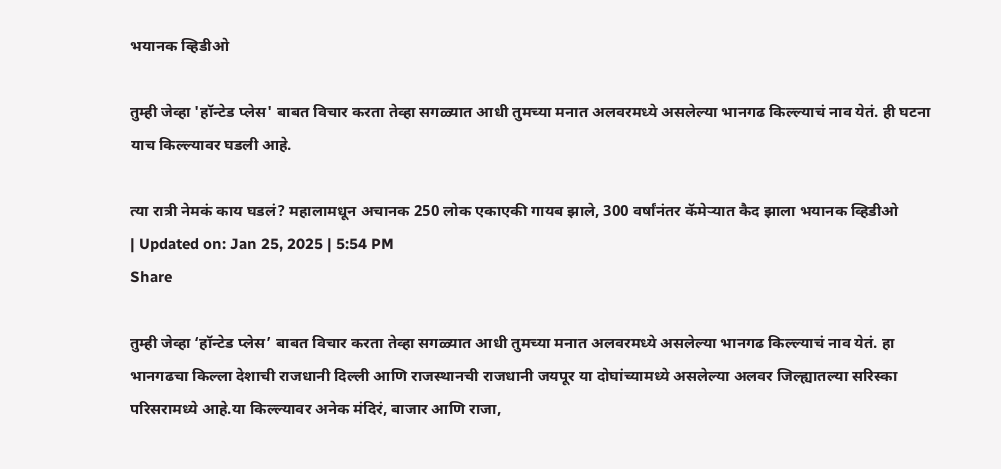भयानक व्हिडीओ

तुम्ही जेव्हा 'हॉन्टेड प्लेस' बाबत विचार करता तेव्हा सगळ्यात आधी तुमच्या मनात अलवरमध्ये असलेल्या भानगढ किल्ल्याचं नाव येतं. ही घटना याच किल्ल्यावर घडली आहे.

त्या रात्री नेमकं काय घडलं? महालामधून अचानक 250 लोक एकाएकी गायब झाले, 300 वर्षांनंतर कॅमेऱ्यात कैद झाला भयानक व्हिडीओ
| Updated on: Jan 25, 2025 | 5:54 PM
Share

तुम्ही जेव्हा ‘हॉन्टेड प्लेस’ बाबत विचार करता तेव्हा सगळ्यात आधी तुमच्या मनात अलवरमध्ये असलेल्या भानगढ किल्ल्याचं नाव येतं. हा भानगढचा किल्ला देशाची राजधानी दिल्ली आणि राजस्थानची राजधानी जयपूर या दोघांच्यामध्ये असलेल्या अलवर जिल्ह्यातल्या सरिस्का परिसरामध्ये आहे.या किल्ल्यावर अनेक मंदिरं, बाजार आणि राजा,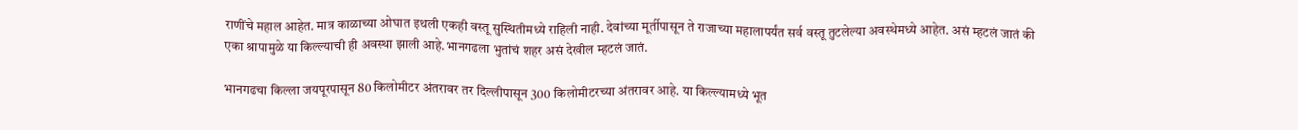राणींचे महाल आहेत. मात्र काळाच्या ओघात इथली एकही वस्तू सुस्थितीमध्ये राहिली नाही. देवांच्या मूर्तीपासून ते राजाच्या महालापर्यंत सर्व वस्तू तुटलेल्या अवस्थेमध्ये आहेत. असं म्हटलं जातं की एका श्रापामुळे या किल्ल्याची ही अवस्था झाली आहे.भानगढला भुतांचं शहर असं देखील म्हटलं जातं.

भानगढचा किल्ला जयपूरपासून 80 किलोमीटर अंतरावर तर दिल्लीपासून 300 किलोमीटरच्या अंतरावर आहे. या किल्ल्यामध्ये भूत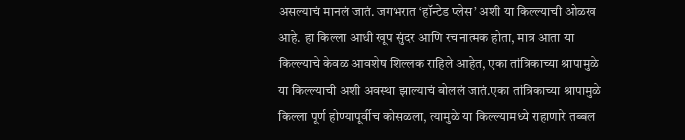असल्याचं मानलं जातं. जगभरात ‘हॉन्टेड प्लेस’ अशी या किल्ल्याची ओळख आहे. हा किल्ला आधी खूप सुंदर आणि रचनात्मक होता, मात्र आता या किल्ल्याचे केवळ आवशेष शिल्लक राहिले आहेत, एका तांत्रिकाच्या श्रापामुळे या किल्ल्याची अशी अवस्था झाल्याचं बोललं जातं.एका तांत्रिकाच्या श्रापामुळे किल्ला पूर्ण होण्यापूर्वीच कोसळला, त्यामुळे या किल्ल्यामध्ये राहाणारे तब्बल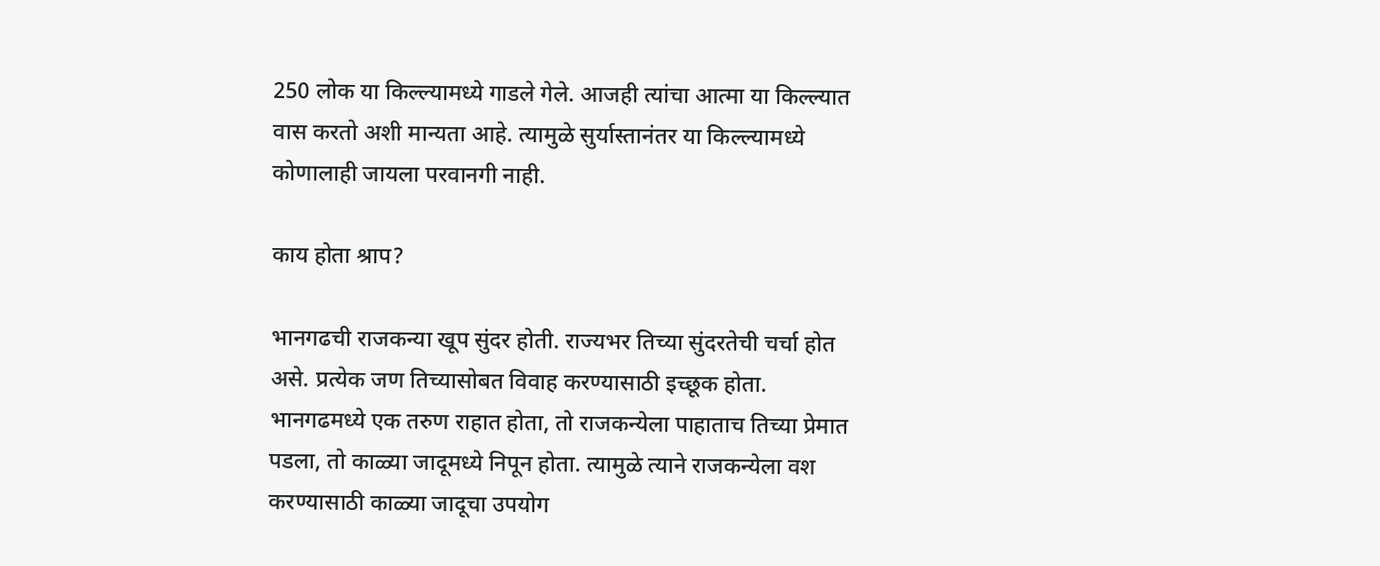250 लोक या किल्ल्यामध्ये गाडले गेले. आजही त्यांचा आत्मा या किल्ल्यात वास करतो अशी मान्यता आहे. त्यामुळे सुर्यास्तानंतर या किल्ल्यामध्ये कोणालाही जायला परवानगी नाही.

काय होता श्राप?

भानगढची राजकन्या खूप सुंदर होती. राज्यभर तिच्या सुंदरतेची चर्चा होत असे. प्रत्येक जण तिच्यासोबत विवाह करण्यासाठी इच्छूक होता. भानगढमध्ये एक तरुण राहात होता, तो राजकन्येला पाहाताच तिच्या प्रेमात पडला, तो काळ्या जादूमध्ये निपून होता. त्यामुळे त्याने राजकन्येला वश करण्यासाठी काळ्या जादूचा उपयोग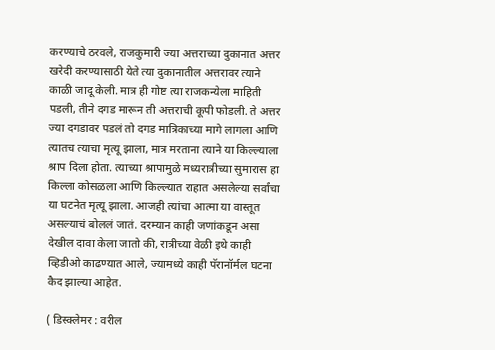करण्याचे ठरवले, राजकुमारी ज्या अत्तराच्या दुकानात अत्तर खरेदी करण्यासाठी येते त्या दुकानातील अत्तरावर त्याने काळी जादू केली. मात्र ही गोष्ट त्या राजकन्येला माहिती पडली, तीने दगड मारून ती अत्तराची कूपी फोडली. ते अत्तर ज्या दगडावर पडलं तो दगड मात्रिकाच्या मागे लागला आणि त्यातच त्याचा मृत्यू झाला, मात्र मरताना त्याने या किल्ल्याला श्राप दिला होता. त्याच्या श्रापामुळे मध्यरात्रीच्या सुमारास हा किल्ला कोसळला आणि किल्ल्यात राहात असलेल्या सर्वांचा या घटनेत मृत्यू झाला. आजही त्यांचा आत्मा या वास्तूत असल्याचं बोललं जातं. दरम्यान काही जणांकडून असा देखील दावा केला जातो की, रात्रीच्या वेळी इथे काही व्हिडीओ काढण्यात आले, ज्यामध्ये काही पॅरानॉर्मल घटना कैद झाल्या आहेत.

( डिस्क्लेमर : वरील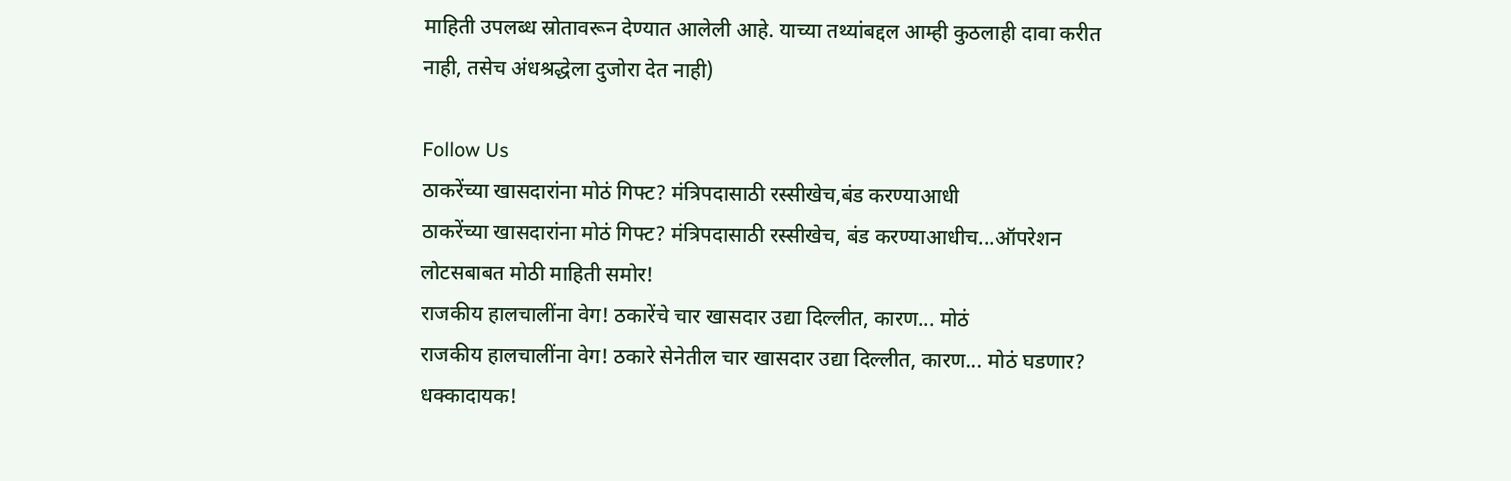माहिती उपलब्ध स्रोतावरून देण्यात आलेली आहे. याच्या तथ्यांबद्दल आम्ही कुठलाही दावा करीत नाही, तसेच अंधश्रद्धेला दुजोरा देत नाही)

Follow Us
ठाकरेंच्या खासदारांना मोठं गिफ्ट? मंत्रिपदासाठी रस्सीखेच,बंड करण्याआधी
ठाकरेंच्या खासदारांना मोठं गिफ्ट? मंत्रिपदासाठी रस्सीखेच, बंड करण्याआधीच...ऑपरेशन लोटसबाबत मोठी माहिती समोर!
राजकीय हालचालींना वेग! ठकारेंचे चार खासदार उद्या दिल्लीत, कारण... मोठं
राजकीय हालचालींना वेग! ठकारे सेनेतील चार खासदार उद्या दिल्लीत, कारण... मोठं घडणार?
धक्कादायक!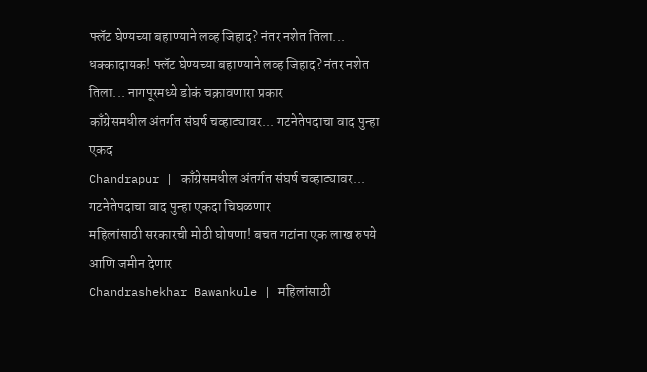फ्लॅट घेण्यच्या बहाण्याने लव्ह जिहाद? नंतर नशेत तिला...
धक्कादायक! फ्लॅट घेण्यच्या बहाण्याने लव्ह जिहाद? नंतर नशेत तिला... नागपूरमध्ये डोकं चक्रावणारा प्रकार
काँग्रेसमधील अंतर्गत संघर्ष चव्हाट्यावर... गटनेतेपदाचा वाद पुन्हा एकद
Chandrapur | काँग्रेसमधील अंतर्गत संघर्ष चव्हाट्यावर...  गटनेतेपदाचा वाद पुन्हा एकदा चिघळणार
महिलांसाठी सरकारची मोठी घोषणा! बचत गटांना एक लाख रुपये आणि जमीन देणार
Chandrashekhar Bawankule | महिलांसाठी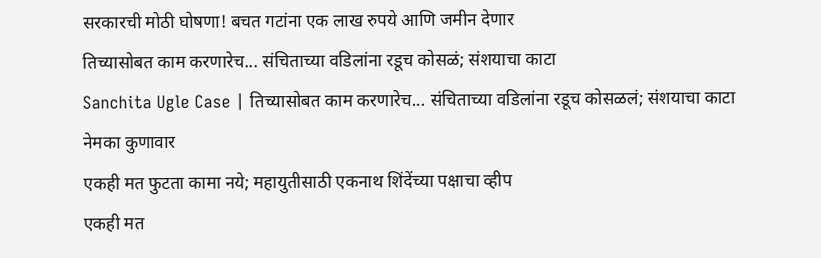सरकारची मोठी घोषणा! बचत गटांना एक लाख रुपये आणि जमीन देणार
तिच्यासोबत काम करणारेच... संचिताच्या वडिलांना रडूच कोसळं; संशयाचा काटा
Sanchita Ugle Case | तिच्यासोबत काम करणारेच... संचिताच्या वडिलांना रडूच कोसळलं; संशयाचा काटा नेमका कुणावार
एकही मत फुटता कामा नये; महायुतीसाठी एकनाथ शिंदेंच्या पक्षाचा व्हीप
एकही मत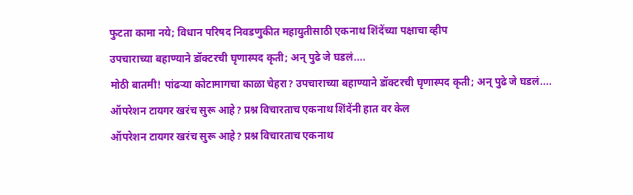फुटता कामा नये; विधान परिषद निवडणुकीत महायुतीसाठी एकनाथ शिंदेंच्या पक्षाचा व्हीप
उपचाराच्या बहाण्याने डॉक्टरची घृणास्पद कृती; अन् पुढे जे घडलं....
मोठी बातमी! पांढऱ्या कोटामागचा काळा चेहरा? उपचाराच्या बहाण्याने डॉक्टरची घृणास्पद कृती; अन् पुढे जे घडलं....
ऑपरेशन टायगर खरंच सुरू आहे? प्रश्न विचारताच एकनाथ शिंदेंनी हात वर केल
ऑपरेशन टायगर खरंच सुरू आहे? प्रश्न विचारताच एकनाथ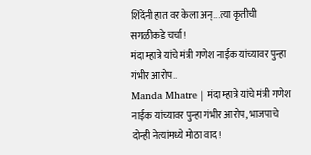शिंदेंनी हात वर केला अन्...त्या कृतीची सगळीकडे चर्चा!
मंदा म्हात्रे यांचे मंत्री गणेश नाईक यांच्यावर पुन्हा गंभीर आरोप..
Manda Mhatre | मंदा म्हात्रे यांचे मंत्री गणेश नाईक यांच्यावर पुन्हा गंभीर आरोप, भाजपाचे दोन्ही नेत्यांमध्ये मोठा वाद!